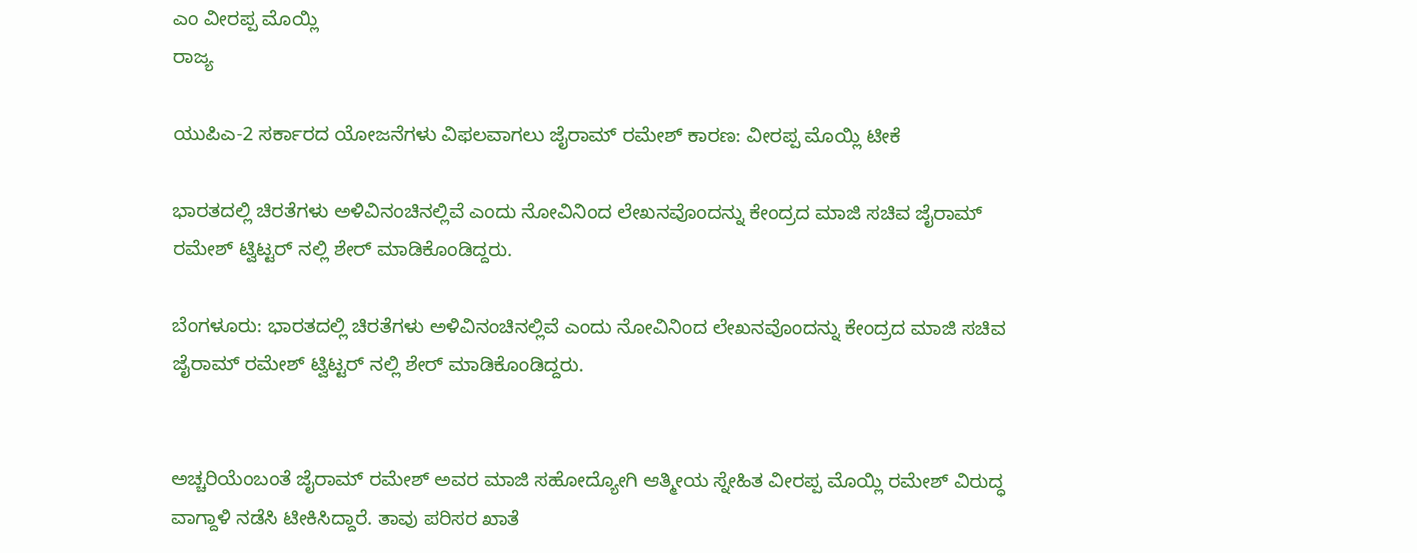ಎಂ ವೀರಪ್ಪ ಮೊಯ್ಲಿ
ರಾಜ್ಯ

ಯುಪಿಎ-2 ಸರ್ಕಾರದ ಯೋಜನೆಗಳು ವಿಫಲವಾಗಲು ಜೈರಾಮ್ ರಮೇಶ್ ಕಾರಣ: ವೀರಪ್ಪ ಮೊಯ್ಲಿ ಟೀಕೆ

ಭಾರತದಲ್ಲಿ ಚಿರತೆಗಳು ಅಳಿವಿನಂಚಿನಲ್ಲಿವೆ ಎಂದು ನೋವಿನಿಂದ ಲೇಖನವೊಂದನ್ನು ಕೇಂದ್ರದ ಮಾಜಿ ಸಚಿವ ಜೈರಾಮ್ ರಮೇಶ್ ಟ್ವಿಟ್ಟರ್ ನಲ್ಲಿ ಶೇರ್ ಮಾಡಿಕೊಂಡಿದ್ದರು.

ಬೆಂಗಳೂರು: ಭಾರತದಲ್ಲಿ ಚಿರತೆಗಳು ಅಳಿವಿನಂಚಿನಲ್ಲಿವೆ ಎಂದು ನೋವಿನಿಂದ ಲೇಖನವೊಂದನ್ನು ಕೇಂದ್ರದ ಮಾಜಿ ಸಚಿವ ಜೈರಾಮ್ ರಮೇಶ್ ಟ್ವಿಟ್ಟರ್ ನಲ್ಲಿ ಶೇರ್ ಮಾಡಿಕೊಂಡಿದ್ದರು.


ಅಚ್ಚರಿಯೆಂಬಂತೆ ಜೈರಾಮ್ ರಮೇಶ್ ಅವರ ಮಾಜಿ ಸಹೋದ್ಯೋಗಿ ಆತ್ಮೀಯ ಸ್ನೇಹಿತ ವೀರಪ್ಪ ಮೊಯ್ಲಿ ರಮೇಶ್ ವಿರುದ್ಧ ವಾಗ್ದಾಳಿ ನಡೆಸಿ ಟೀಕಿಸಿದ್ದಾರೆ. ತಾವು ಪರಿಸರ ಖಾತೆ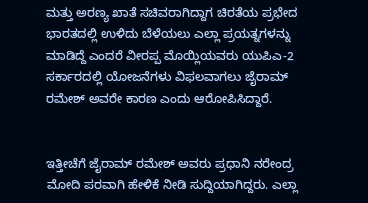ಮತ್ತು ಅರಣ್ಯ ಖಾತೆ ಸಚಿವರಾಗಿದ್ದಾಗ ಚಿರತೆಯ ಪ್ರಭೇದ ಭಾರತದಲ್ಲಿ ಉಳಿದು ಬೆಳೆಯಲು ಎಲ್ಲಾ ಪ್ರಯತ್ನಗಳನ್ನು ಮಾಡಿದ್ದೆ ಎಂದರೆ ವೀರಪ್ಪ ಮೊಯ್ಲಿಯವರು ಯುಪಿಎ-2 ಸರ್ಕಾರದಲ್ಲಿ ಯೋಜನೆಗಳು ವಿಫಲವಾಗಲು ಜೈರಾಮ್ ರಮೇಶ್ ಅವರೇ ಕಾರಣ ಎಂದು ಆರೋಪಿಸಿದ್ದಾರೆ.


ಇತ್ತೀಚೆಗೆ ಜೈರಾಮ್ ರಮೇಶ್ ಅವರು ಪ್ರಧಾನಿ ನರೇಂದ್ರ ಮೋದಿ ಪರವಾಗಿ ಹೇಳಿಕೆ ನೀಡಿ ಸುದ್ದಿಯಾಗಿದ್ದರು. ಎಲ್ಲಾ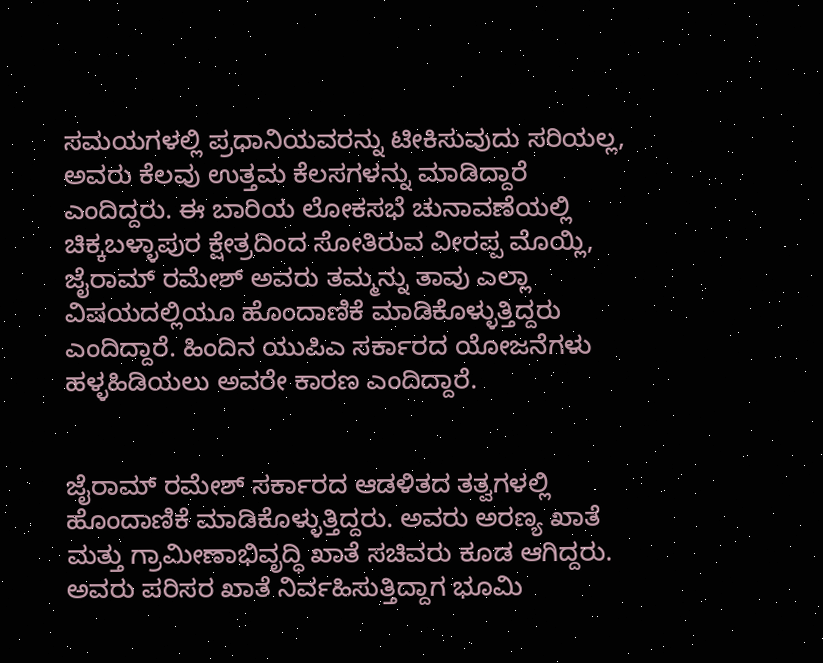ಸಮಯಗಳಲ್ಲಿ ಪ್ರಧಾನಿಯವರನ್ನು ಟೀಕಿಸುವುದು ಸರಿಯಲ್ಲ, ಅವರು ಕೆಲವು ಉತ್ತಮ ಕೆಲಸಗಳನ್ನು ಮಾಡಿದ್ದಾರೆ ಎಂದಿದ್ದರು. ಈ ಬಾರಿಯ ಲೋಕಸಭೆ ಚುನಾವಣೆಯಲ್ಲಿ ಚಿಕ್ಕಬಳ್ಳಾಪುರ ಕ್ಷೇತ್ರದಿಂದ ಸೋತಿರುವ ವೀರಪ್ಪ ಮೊಯ್ಲಿ, ಜೈರಾಮ್ ರಮೇಶ್ ಅವರು ತಮ್ಮನ್ನು ತಾವು ಎಲ್ಲಾ ವಿಷಯದಲ್ಲಿಯೂ ಹೊಂದಾಣಿಕೆ ಮಾಡಿಕೊಳ್ಳುತ್ತಿದ್ದರು ಎಂದಿದ್ದಾರೆ. ಹಿಂದಿನ ಯುಪಿಎ ಸರ್ಕಾರದ ಯೋಜನೆಗಳು ಹಳ್ಳಹಿಡಿಯಲು ಅವರೇ ಕಾರಣ ಎಂದಿದ್ದಾರೆ.


ಜೈರಾಮ್ ರಮೇಶ್ ಸರ್ಕಾರದ ಆಡಳಿತದ ತತ್ವಗಳಲ್ಲಿ ಹೊಂದಾಣಿಕೆ ಮಾಡಿಕೊಳ್ಳುತ್ತಿದ್ದರು. ಅವರು ಅರಣ್ಯ ಖಾತೆ ಮತ್ತು ಗ್ರಾಮೀಣಾಭಿವೃದ್ಧಿ ಖಾತೆ ಸಚಿವರು ಕೂಡ ಆಗಿದ್ದರು. ಅವರು ಪರಿಸರ ಖಾತೆ ನಿರ್ವಹಿಸುತ್ತಿದ್ದಾಗ ಭೂಮಿ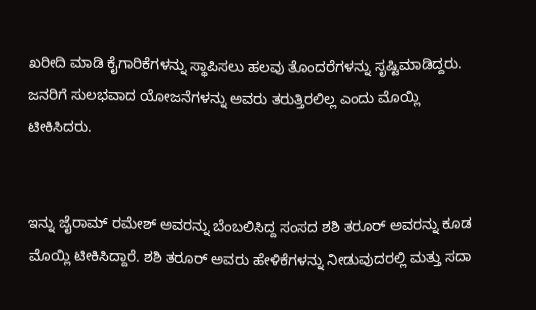ಖರೀದಿ ಮಾಡಿ ಕೈಗಾರಿಕೆಗಳನ್ನು ಸ್ಥಾಪಿಸಲು ಹಲವು ತೊಂದರೆಗಳನ್ನು ಸೃಷ್ಟಿಮಾಡಿದ್ದರು. ಜನರಿಗೆ ಸುಲಭವಾದ ಯೋಜನೆಗಳನ್ನು ಅವರು ತರುತ್ತಿರಲಿಲ್ಲ ಎಂದು ಮೊಯ್ಲಿ ಟೀಕಿಸಿದರು.


ಇನ್ನು ಜೈರಾಮ್ ರಮೇಶ್ ಅವರನ್ನು ಬೆಂಬಲಿಸಿದ್ದ ಸಂಸದ ಶಶಿ ತರೂರ್ ಅವರನ್ನು ಕೂಡ ಮೊಯ್ಲಿ ಟೀಕಿಸಿದ್ದಾರೆ. ಶಶಿ ತರೂರ್ ಅವರು ಹೇಳಿಕೆಗಳನ್ನು ನೀಡುವುದರಲ್ಲಿ ಮತ್ತು ಸದಾ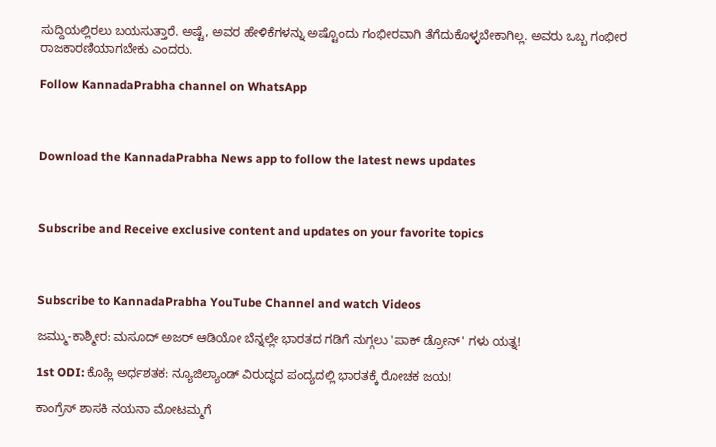ಸುದ್ದಿಯಲ್ಲಿರಲು ಬಯಸುತ್ತಾರೆ. ಅಷ್ಟೆ, ಅವರ ಹೇಳಿಕೆಗಳನ್ನು ಅಷ್ಟೊಂದು ಗಂಭೀರವಾಗಿ ತೆಗೆದುಕೊಳ್ಳಬೇಕಾಗಿಲ್ಲ. ಅವರು ಒಬ್ಬ ಗಂಭೀರ ರಾಜಕಾರಣಿಯಾಗಬೇಕು ಎಂದರು.

Follow KannadaPrabha channel on WhatsApp



Download the KannadaPrabha News app to follow the latest news updates



Subscribe and Receive exclusive content and updates on your favorite topics



Subscribe to KannadaPrabha YouTube Channel and watch Videos

ಜಮ್ಮು-ಕಾಶ್ಮೀರ: ಮಸೂದ್ ಅಜರ್ ಆಡಿಯೋ ಬೆನ್ನಲ್ಲೇ ಭಾರತದ ಗಡಿಗೆ ನುಗ್ಗಲು 'ಪಾಕ್ ಡ್ರೋನ್' ಗಳು ಯತ್ನ!

1st ODI: ಕೊಹ್ಲಿ ಅರ್ಧಶತಕ: ನ್ಯೂಜಿಲ್ಯಾಂಡ್ ವಿರುದ್ಧದ ಪಂದ್ಯದಲ್ಲಿ ಭಾರತಕ್ಕೆ ರೋಚಕ ಜಯ!

ಕಾಂಗ್ರೆಸ್ ಶಾಸಕಿ ನಯನಾ ಮೋಟಮ್ಮಗೆ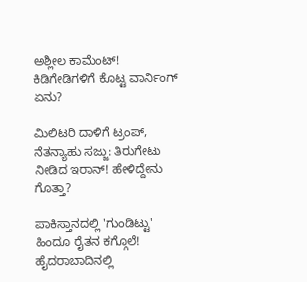ಅಶ್ಲೀಲ ಕಾಮೆಂಟ್! ಕಿಡಿಗೇಡಿಗಳಿಗೆ ಕೊಟ್ಟ ವಾರ್ನಿಂಗ್ ಏನು?

ಮಿಲಿಟರಿ ದಾಳಿಗೆ ಟ್ರಂಪ್, ನೆತನ್ಯಾಹು ಸಜ್ಜು: ತಿರುಗೇಟು ನೀಡಿದ ಇರಾನ್! ಹೇಳಿದ್ದೇನು ಗೊತ್ತಾ?

ಪಾಕಿಸ್ತಾನದಲ್ಲಿ 'ಗುಂಡಿಟ್ಟು' ಹಿಂದೂ ರೈತನ ಕಗ್ಗೊಲೆ! ಹೈದರಾಬಾದಿನಲ್ಲಿ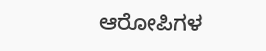ಆರೋಪಿಗಳ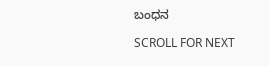ಬಂಧನ

SCROLL FOR NEXT